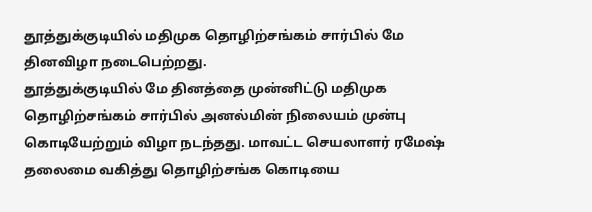தூத்துக்குடியில் மதிமுக தொழிற்சங்கம் சார்பில் மே தினவிழா நடைபெற்றது.
தூத்துக்குடியில் மே தினத்தை முன்னிட்டு மதிமுக தொழிற்சங்கம் சார்பில் அனல்மின் நிலையம் முன்பு கொடியேற்றும் விழா நடந்தது. மாவட்ட செயலாளர் ரமேஷ் தலைமை வகித்து தொழிற்சங்க கொடியை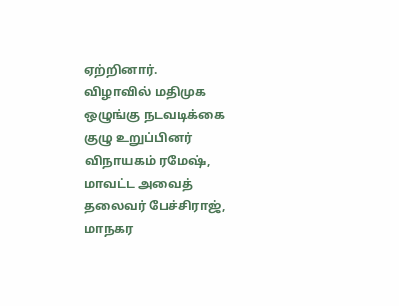ஏற்றினார்.
விழாவில் மதிமுக ஒழுங்கு நடவடிக்கை குழு உறுப்பினர் விநாயகம் ரமேஷ், மாவட்ட அவைத் தலைவர் பேச்சிராஜ், மாநகர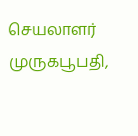செயலாளர் முருகபூபதி,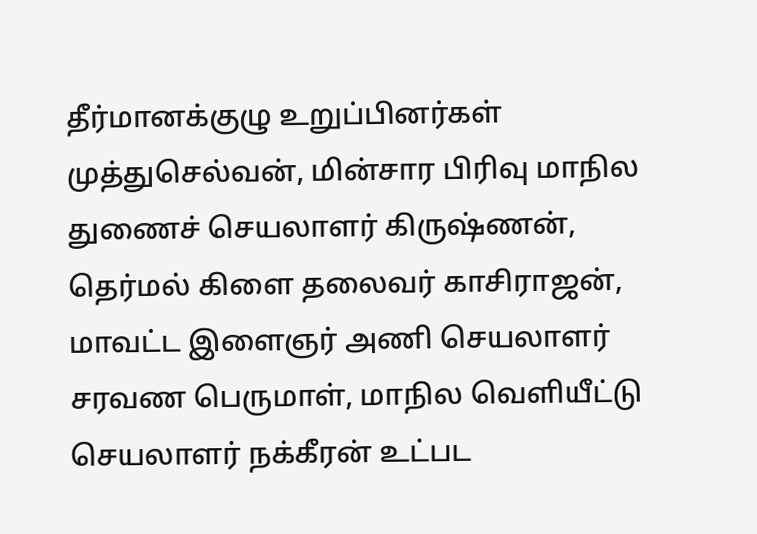தீர்மானக்குழு உறுப்பினர்கள் முத்துசெல்வன், மின்சார பிரிவு மாநில துணைச் செயலாளர் கிருஷ்ணன், தெர்மல் கிளை தலைவர் காசிராஜன், மாவட்ட இளைஞர் அணி செயலாளர் சரவண பெருமாள், மாநில வெளியீட்டு செயலாளர் நக்கீரன் உட்பட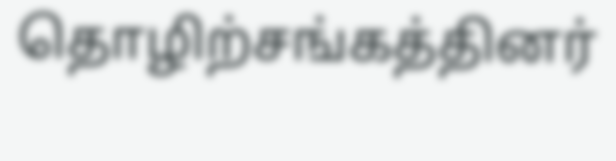தொழிற்சங்கத்தினர்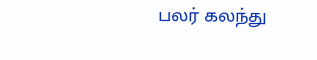பலர் கலந்து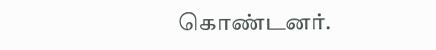கொண்டனர்.